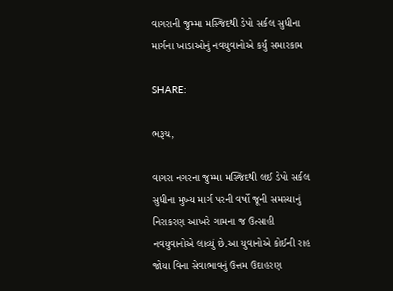વાગરાની જુમ્મા મસ્જિદથી ડેપો સર્કલ સુધીના માર્ગના ખાડાઓનું નવયુવાનોએ કર્યું સમારકામ

SHARE:

ભરૂચ,

વાગરા નગરના જુમ્મા મસ્જિદથી લઈ ડેપો સર્કલ સુધીના મુખ્ય માર્ગ પરની વર્ષો જૂની સમસ્યાનું નિરાકરણ આખરે ગામના જ ઉત્સાહી નવયુવાનોએ લાવ્યું છે.આ યુવાનોએ કોઈની રાહ જોયા વિના સેવાભાવનું ઉત્તમ ઉદાહરણ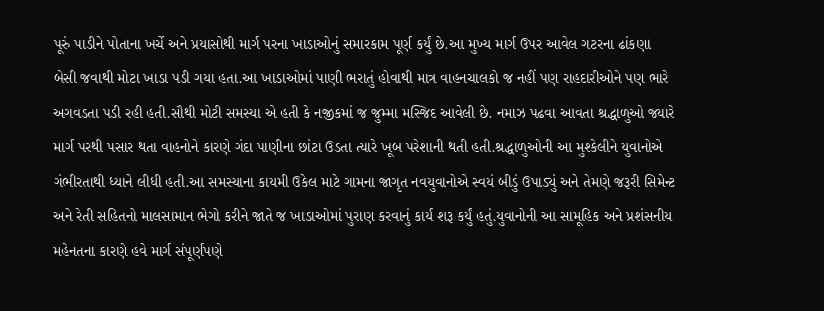પૂરું પાડીને પોતાના ખર્ચે અને પ્રયાસોથી માર્ગ પરના ખાડાઓનું સમારકામ પૂર્ણ કર્યું છે.આ મુખ્ય માર્ગ ઉપર આવેલ ગટરના ઢાંકણા બેસી જવાથી મોટા ખાડા પડી ગયા હતા.આ ખાડાઓમાં પાણી ભરાતું હોવાથી માત્ર વાહનચાલકો જ નહીં પણ રાહદારીઓને પણ ભારે અગવડતા પડી રહી હતી.સૌથી મોટી સમસ્યા એ હતી કે નજીકમાં જ જુમ્મા મસ્જિદ આવેલી છે. નમાઝ પઢવા આવતા શ્રદ્ધાળુઓ જ્યારે માર્ગ પરથી પસાર થતા વાહનોને કારણે ગંદા પાણીના છાંટા ઉડતા ત્યારે ખૂબ પરેશાની થતી હતી.શ્રદ્ધાળુઓની આ મુશ્કેલીને યુવાનોએ ગંભીરતાથી ધ્યાને લીધી હતી.આ સમસ્યાના કાયમી ઉકેલ માટે ગામના જાગૃત નવયુવાનોએ સ્વયં બીડું ઉપાડ્યું અને તેમણે જરૂરી સિમેન્ટ અને રેતી સહિતનો માલસામાન ભેગો કરીને જાતે જ ખાડાઓમાં પુરાણ કરવાનું કાર્ય શરૂ કર્યું હતું.યુવાનોની આ સામૂહિક અને પ્રશંસનીય મહેનતના કારણે હવે માર્ગ સંપૂર્ણપણે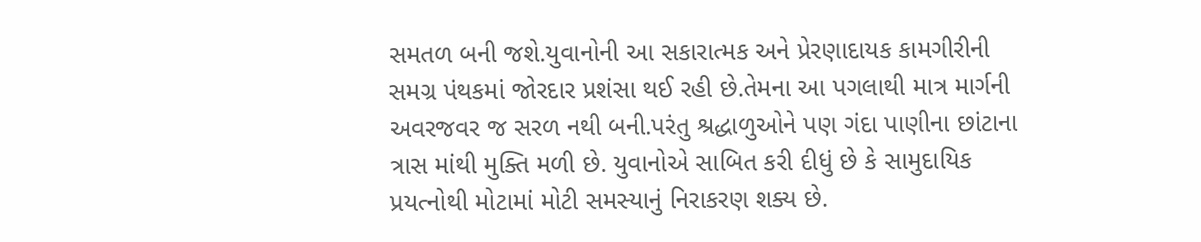સમતળ બની જશે.યુવાનોની આ સકારાત્મક અને પ્રેરણાદાયક કામગીરીની સમગ્ર પંથકમાં જોરદાર પ્રશંસા થઈ રહી છે.તેમના આ પગલાથી માત્ર માર્ગની અવરજવર જ સરળ નથી બની.પરંતુ શ્રદ્ધાળુઓને પણ ગંદા પાણીના છાંટાના ત્રાસ માંથી મુક્તિ મળી છે. યુવાનોએ સાબિત કરી દીધું છે કે સામુદાયિક પ્રયત્નોથી મોટામાં મોટી સમસ્યાનું નિરાકરણ શક્ય છે.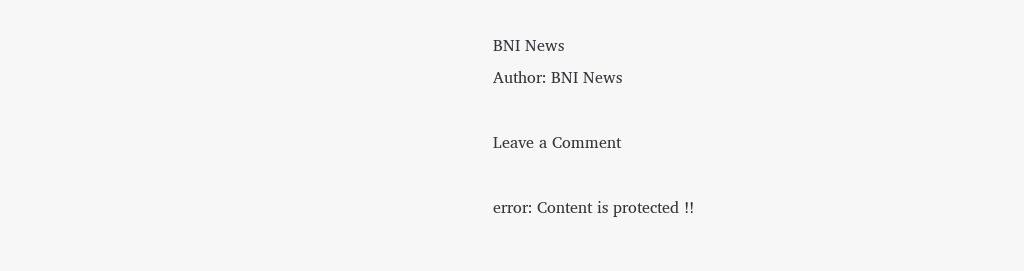BNI News
Author: BNI News

Leave a Comment

error: Content is protected !!